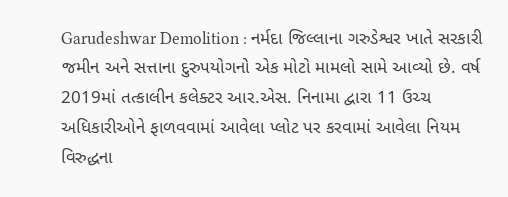Garudeshwar Demolition : નર્મદા જિલ્લાના ગરુડેશ્વર ખાતે સરકારી જમીન અને સત્તાના દુરુપયોગનો એક મોટો મામલો સામે આવ્યો છે. વર્ષ 2019માં તત્કાલીન કલેક્ટર આર.એસ. નિનામા દ્વારા 11 ઉચ્ચ અધિકારીઓને ફાળવવામાં આવેલા પ્લોટ પર કરવામાં આવેલા નિયમ વિરુદ્ધના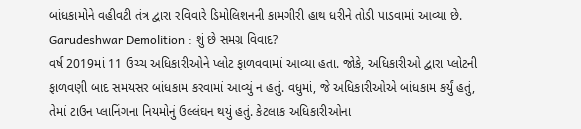બાંધકામોને વહીવટી તંત્ર દ્વારા રવિવારે ડિમોલિશનની કામગીરી હાથ ધરીને તોડી પાડવામાં આવ્યા છે.
Garudeshwar Demolition : શું છે સમગ્ર વિવાદ?
વર્ષ 2019માં 11 ઉચ્ચ અધિકારીઓને પ્લોટ ફાળવવામાં આવ્યા હતા. જોકે, અધિકારીઓ દ્વારા પ્લોટની ફાળવણી બાદ સમયસર બાંધકામ કરવામાં આવ્યું ન હતું. વધુમાં, જે અધિકારીઓએ બાંધકામ કર્યું હતું, તેમાં ટાઉન પ્લાનિંગના નિયમોનું ઉલ્લંઘન થયું હતું. કેટલાક અધિકારીઓના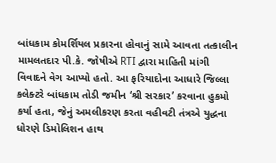બાંધકામ કોમર્શિયલ પ્રકારના હોવાનું સામે આવતા તત્કાલીન મામલતદાર પી.કે. જોષીએ RTI દ્વારા માહિતી માંગી વિવાદને વેગ આપ્યો હતો. આ ફરિયાદોના આધારે જિલ્લા કલેક્ટરે બાંધકામ તોડી જમીન ‘શ્રી સરકાર’ કરવાના હુકમો કર્યા હતા, જેનું અમલીકરણ કરતા વહીવટી તંત્રએ યુદ્ધના ધોરણે ડિમોલિશન હાથ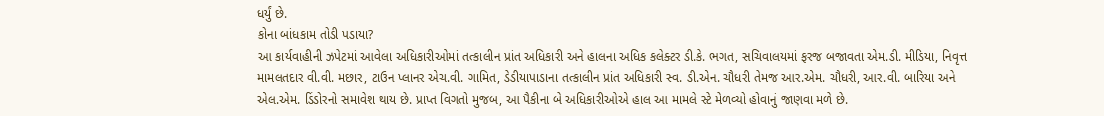ધર્યું છે.
કોના બાંધકામ તોડી પડાયા?
આ કાર્યવાહીની ઝપેટમાં આવેલા અધિકારીઓમાં તત્કાલીન પ્રાંત અધિકારી અને હાલના અધિક કલેક્ટર ડી.કે. ભગત, સચિવાલયમાં ફરજ બજાવતા એમ.ડી. મીડિયા, નિવૃત્ત મામલતદાર વી.વી. મછાર, ટાઉન પ્લાનર એચ.વી. ગામિત, ડેડીયાપાડાના તત્કાલીન પ્રાંત અધિકારી સ્વ. ડી.એન. ચૌધરી તેમજ આર.એમ. ચૌધરી, આર.વી. બારિયા અને એલ.એમ. ડિંડોરનો સમાવેશ થાય છે. પ્રાપ્ત વિગતો મુજબ, આ પૈકીના બે અધિકારીઓએ હાલ આ મામલે સ્ટે મેળવ્યો હોવાનું જાણવા મળે છે.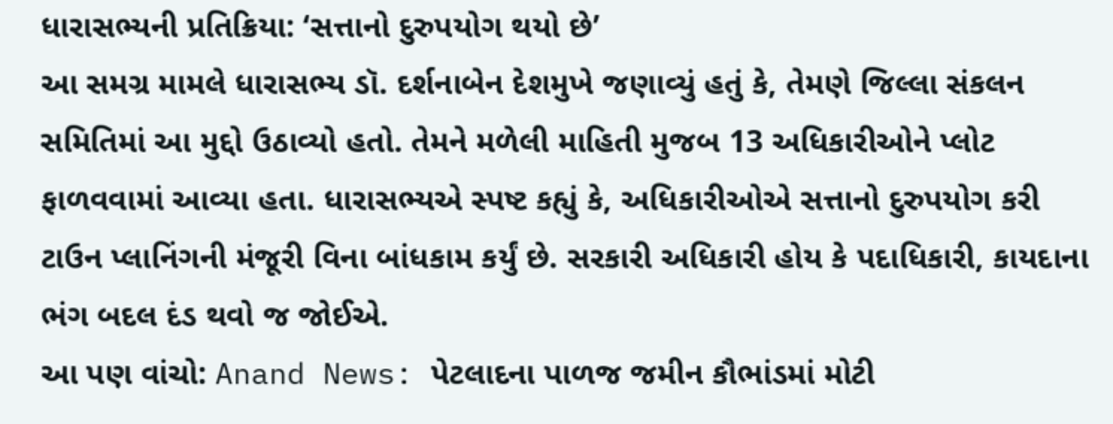ધારાસભ્યની પ્રતિક્રિયા: ‘સત્તાનો દુરુપયોગ થયો છે’
આ સમગ્ર મામલે ધારાસભ્ય ડૉ. દર્શનાબેન દેશમુખે જણાવ્યું હતું કે, તેમણે જિલ્લા સંકલન સમિતિમાં આ મુદ્દો ઉઠાવ્યો હતો. તેમને મળેલી માહિતી મુજબ 13 અધિકારીઓને પ્લોટ ફાળવવામાં આવ્યા હતા. ધારાસભ્યએ સ્પષ્ટ કહ્યું કે, અધિકારીઓએ સત્તાનો દુરુપયોગ કરી ટાઉન પ્લાનિંગની મંજૂરી વિના બાંધકામ કર્યું છે. સરકારી અધિકારી હોય કે પદાધિકારી, કાયદાના ભંગ બદલ દંડ થવો જ જોઈએ.
આ પણ વાંચો: Anand News: પેટલાદના પાળજ જમીન કૌભાંડમાં મોટી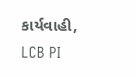કાર્યવાહી, LCB PI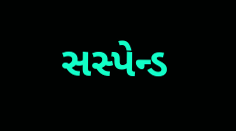સસ્પેન્ડ